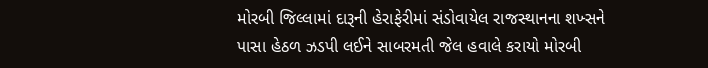મોરબી જિલ્લામાં દારૂની હેરાફેરીમાં સંડોવાયેલ રાજસ્થાનના શખ્સને પાસા હેઠળ ઝડપી લઈને સાબરમતી જેલ હવાલે કરાયો મોરબી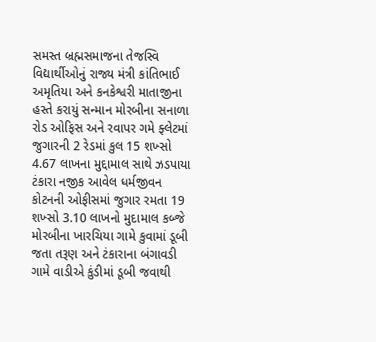સમસ્ત બ્રહ્મસમાજના તેજસ્વિ વિદ્યાર્થીઓનું રાજ્ય મંત્રી કાંતિભાઈ અમૃતિયા અને કનકેશ્વરી માતાજીના હસ્તે કરાયું સન્માન મોરબીના સનાળા રોડ ઓફિસ અને રવાપર ગમે ફ્લેટમાં જુગારની 2 રેડમાં કુલ 15 શખ્સો 4.67 લાખના મુદ્દામાલ સાથે ઝડપાયા ટંકારા નજીક આવેલ ધર્મજીવન કોટનની ઓફીસમાં જુગાર રમતા 19 શખ્સો 3.10 લાખનો મુદામાલ કબ્જે મોરબીના ખારચિયા ગામે કુવામાં ડૂબી જતા તરૂણ અને ટંકારાના બંગાવડી ગામે વાડીએ કુંડીમાં ડૂબી જવાથી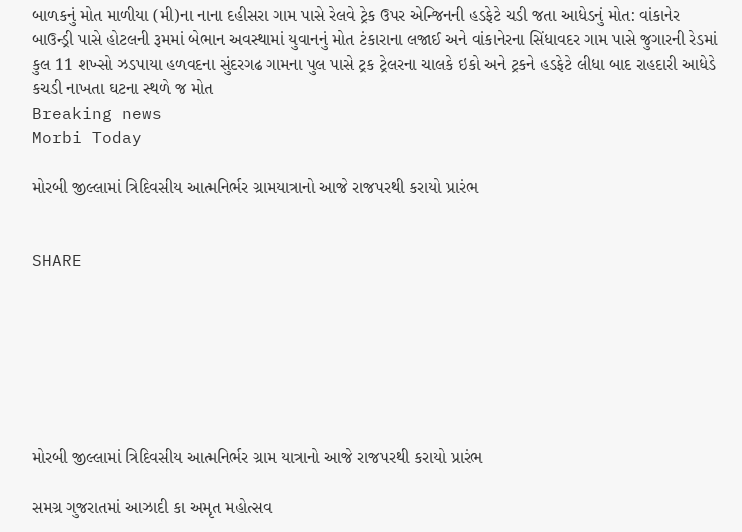બાળકનું મોત માળીયા (મી)ના નાના દહીસરા ગામ પાસે રેલવે ટ્રેક ઉપર એન્જિનની હડફેટે ચડી જતા આધેડનું મોત: વાંકાનેર બાઉન્ડ્રી પાસે હોટલની રૂમમાં બેભાન અવસ્થામાં યુવાનનું મોત ટંકારાના લજાઈ અને વાંકાનેરના સિંધાવદર ગામ પાસે જુગારની રેડમાં કુલ 11 શખ્સો ઝડપાયા હળવદના સુંદરગઢ ગામના પુલ પાસે ટ્રક ટ્રેલરના ચાલકે ઇકો અને ટ્રકને હડફેટે લીધા બાદ રાહદારી આધેડે કચડી નાખતા ઘટના સ્થળે જ મોત
Breaking news
Morbi Today

મોરબી જીલ્લામાં ત્રિદિવસીય આત્મનિર્ભર ગ્રામયાત્રાનો આજે રાજપરથી કરાયો પ્રારંભ


SHARE







મોરબી જીલ્લામાં ત્રિદિવસીય આત્મનિર્ભર ગ્રામ યાત્રાનો આજે રાજપરથી કરાયો પ્રારંભ

સમગ્ર ગુજરાતમાં આઝાદી કા અમૃત મહોત્સવ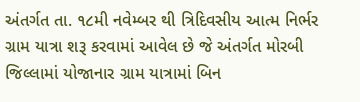અંતર્ગત તા. ૧૮મી નવેમ્બર થી ત્રિદિવસીય આત્મ નિર્ભર ગ્રામ યાત્રા શરૂ કરવામાં આવેલ છે જે અંતર્ગત મોરબી જિલ્લામાં યોજાનાર ગ્રામ યાત્રામાં બિન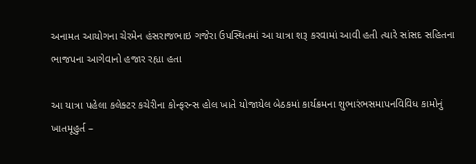અનામત આયોગના ચેરમેન હંસરાજભાઇ ગજેરા ઉપસ્થિતમાં આ યાત્રા શરૂ કરવામાં આવી હતી ત્યારે સાંસદ સહિતના ભાજપના આગેવાનો હજાર રહ્યા હતા

આ યાત્રા પહેલા કલેક્ટર કચેરીના કોન્ફરન્સ હોલ ખાતે યોજાયેલ બેઠકમાં કાર્યક્રમના શુભારંભસમાપનવિવિધ કામોનું ખાતમૂહુર્ત –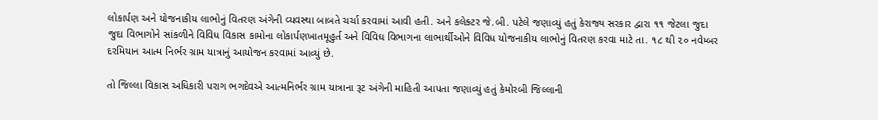લોકાર્પણ અને યોજનાકીય લાભોનું વિતરણ અંગેની વ્યવસ્થા બાબતે ચર્ચા કરવામાં આવી હતી. અને કલેક્ટર જે.બી. પટેલે જણાવ્યું હતું કેરાજ્ય સરકાર દ્વારા ૧૧ જેટલા જુદા જુદા વિભાગોને સાંકળીને વિવિધ વિકાસ કામોના લોકાર્પણખાતમૂહુર્ત અને વિવિઘ વિભાગના લાભાર્થીઓને વિવિધ યોજનાકીય લાભોનું વિતરણ કરવા માટે તા. ૧૮ થી ૨૦ નવેમ્બર દરમિયાન આત્મ નિર્ભર ગ્રામ યાત્રાનું આયોજન કરવામાં આવ્યું છે.

તો જિલ્લા વિકાસ અધિકારી પરાગ ભગદેવએ આત્મનિર્ભર ગ્રામ યાત્રાના રૂટ અંગેની માહિતી આપતા જણાવ્યું હતું કેમોરબી જિલ્લાની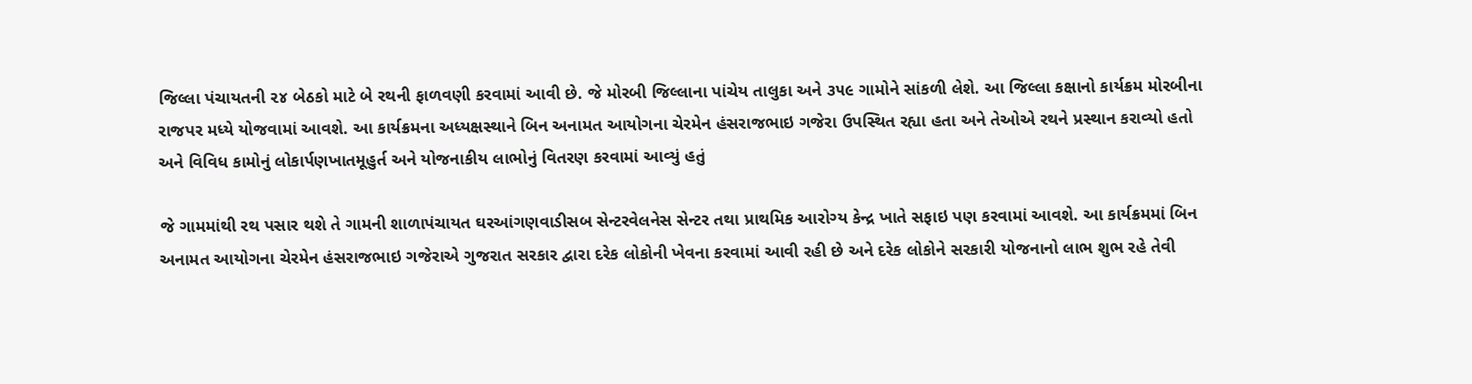જિલ્લા પંચાયતની ૨૪ બેઠકો માટે બે રથની ફાળવણી કરવામાં આવી છે. જે મોરબી જિલ્લાના પાંચેય તાલુકા અને ૩૫૯ ગામોને સાંકળી લેશે. આ જિલ્લા કક્ષાનો કાર્યક્રમ મોરબીના રાજપર મધ્યે યોજવામાં આવશે. આ કાર્યક્રમના અધ્યક્ષસ્થાને બિન અનામત આયોગના ચેરમેન હંસરાજભાઇ ગજેરા ઉપસ્થિત રહ્યા હતા અને તેઓએ રથને પ્રસ્થાન કરાવ્યો હતો અને વિવિધ કામોનું લોકાર્પણખાતમૂહુર્ત અને યોજનાકીય લાભોનું વિતરણ કરવામાં આવ્યું હતું

જે ગામમાંથી રથ પસાર થશે તે ગામની શાળાપંચાયત ઘરઆંગણવાડીસબ સેન્ટરવેલનેસ સેન્ટર તથા પ્રાથમિક આરોગ્ય કેન્દ્ર ખાતે સફાઇ પણ કરવામાં આવશે. આ કાર્યક્રમમાં બિન અનામત આયોગના ચેરમેન હંસરાજભાઇ ગજેરાએ ગુજરાત સરકાર દ્વારા દરેક લોકોની ખેવના કરવામાં આવી રહી છે અને દરેક લોકોને સરકારી યોજનાનો લાભ શુભ રહે તેવી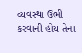વ્યવસ્થા ઉભી કરવાની હોય તેના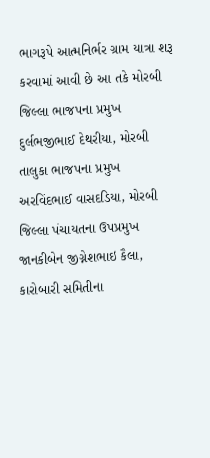ભાગરૂપે આત્મનિર્ભર ગ્રામ યાત્રા શરૂ કરવામાં આવી છે આ તકે મોરબી જિલ્લા ભાજપના પ્રમુખ દુર્લભજીભાઈ દેથરીયા, મોરબી તાલુકા ભાજપના પ્રમુખ અરવિંદભાઈ વાસદડિયા, મોરબી જિલ્લા પંચાયતના ઉપપ્રમુખ જાનકીબેન જીગ્નેશભાઇ કૈલા, કારોબારી સમિતીના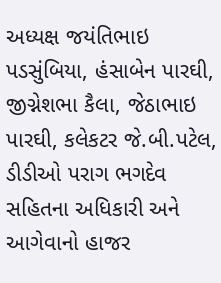અધ્યક્ષ જયંતિભાઇ પડસુંબિયા, હંસાબેન પારઘી, જીગ્નેશભા કૈલા, જેઠાભાઇ પારઘી, કલેકટર જે.બી.પટેલ, ડીડીઓ પરાગ ભગદેવ સહિતના અધિકારી અને આગેવાનો હાજર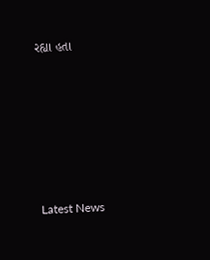રહ્યા હતા








Latest News